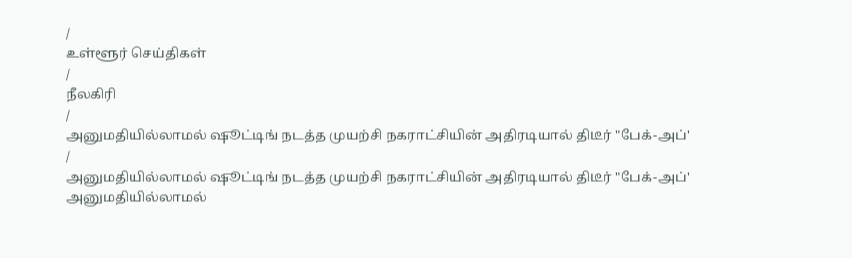/
உள்ளூர் செய்திகள்
/
நீலகிரி
/
அனுமதியில்லாமல் ஷூட்டிங் நடத்த முயற்சி நகராட்சியின் அதிரடியால் திடீர் "பேக்-அப்'
/
அனுமதியில்லாமல் ஷூட்டிங் நடத்த முயற்சி நகராட்சியின் அதிரடியால் திடீர் "பேக்-அப்'
அனுமதியில்லாமல்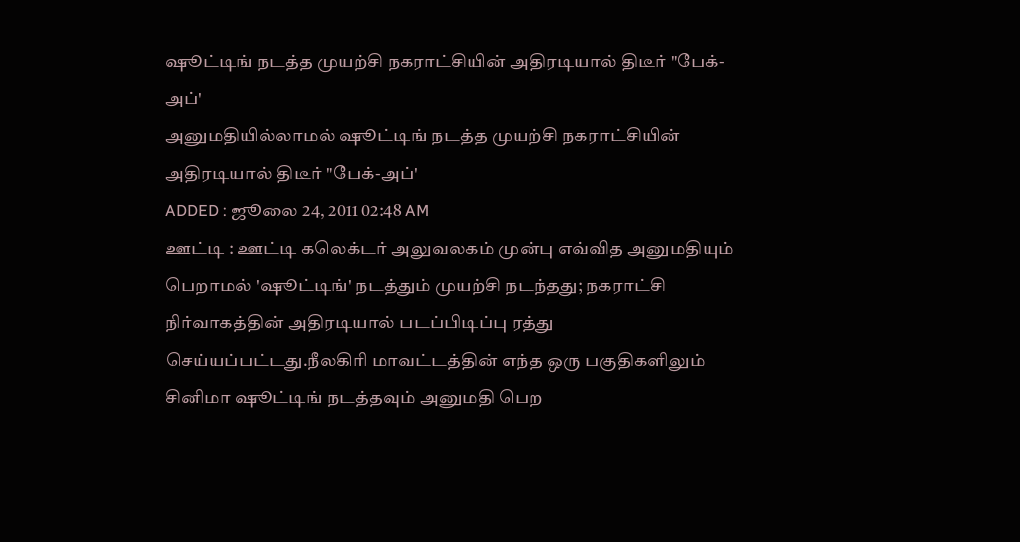ஷூட்டிங் நடத்த முயற்சி நகராட்சியின் அதிரடியால் திடீர் "பேக்-அப்'
அனுமதியில்லாமல் ஷூட்டிங் நடத்த முயற்சி நகராட்சியின் அதிரடியால் திடீர் "பேக்-அப்'
ADDED : ஜூலை 24, 2011 02:48 AM
ஊட்டி : ஊட்டி கலெக்டர் அலுவலகம் முன்பு எவ்வித அனுமதியும் பெறாமல் 'ஷூட்டிங்' நடத்தும் முயற்சி நடந்தது; நகராட்சி நிர்வாகத்தின் அதிரடியால் படப்பிடிப்பு ரத்து செய்யப்பட்டது.நீலகிரி மாவட்டத்தின் எந்த ஒரு பகுதிகளிலும் சினிமா ஷூட்டிங் நடத்தவும் அனுமதி பெற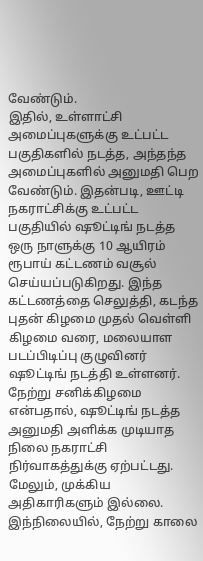வேண்டும்.
இதில், உள்ளாட்சி அமைப்புகளுக்கு உட்பட்ட பகுதிகளில் நடத்த, அந்தந்த அமைப்புகளில் அனுமதி பெற வேண்டும். இதன்படி, ஊட்டி நகராட்சிக்கு உட்பட்ட பகுதியில் ஷூட்டிங் நடத்த ஒரு நாளுக்கு 10 ஆயிரம் ரூபாய் கட்டணம் வசூல் செய்யப்படுகிறது. இந்த கட்டணத்தை செலுத்தி, கடந்த புதன் கிழமை முதல் வெள்ளி கிழமை வரை, மலையாள படப்பிடிப்பு குழுவினர் ஷூட்டிங் நடத்தி உள்ளனர். நேற்று சனிக்கிழமை என்பதால், ஷூட்டிங் நடத்த அனுமதி அளிக்க முடியாத நிலை நகராட்சி நிர்வாகத்துக்கு ஏற்பட்டது. மேலும், முக்கிய அதிகாரிகளும் இல்லை.
இந்நிலையில், நேற்று காலை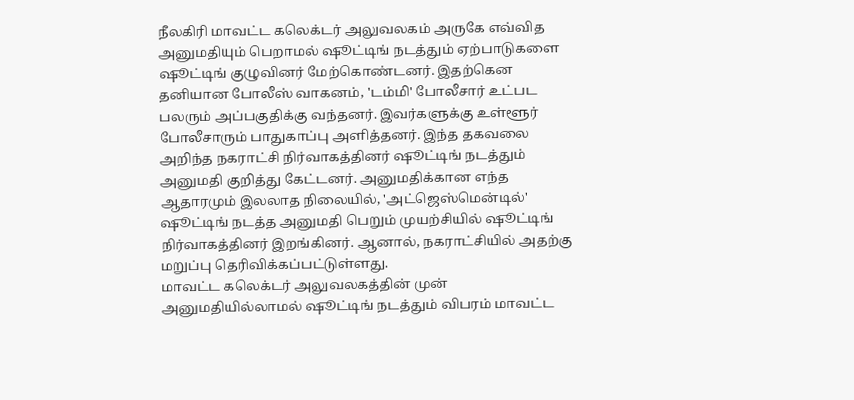நீலகிரி மாவட்ட கலெக்டர் அலுவலகம் அருகே எவ்வித அனுமதியும் பெறாமல் ஷூட்டிங் நடத்தும் ஏற்பாடுகளை ஷூட்டிங் குழுவினர் மேற்கொண்டனர். இதற்கென தனியான போலீஸ் வாகனம், 'டம்மி' போலீசார் உட்பட பலரும் அப்பகுதிக்கு வந்தனர். இவர்களுக்கு உள்ளூர் போலீசாரும் பாதுகாப்பு அளித்தனர். இந்த தகவலை அறிந்த நகராட்சி நிர்வாகத்தினர் ஷூட்டிங் நடத்தும் அனுமதி குறித்து கேட்டனர். அனுமதிக்கான எந்த ஆதாரமும் இலலாத நிலையில், 'அட்ஜெஸ்மென்டில்' ஷூட்டிங் நடத்த அனுமதி பெறும் முயற்சியில் ஷூட்டிங் நிர்வாகத்தினர் இறங்கினர். ஆனால், நகராட்சியில் அதற்கு மறுப்பு தெரிவிக்கப்பட்டுள்ளது.
மாவட்ட கலெக்டர் அலுவலகத்தின் முன் அனுமதியில்லாமல் ஷூட்டிங் நடத்தும் விபரம் மாவட்ட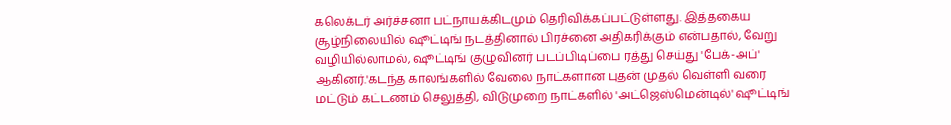கலெக்டர் அர்ச்சனா பட்நாயக்கிடமும் தெரிவிக்கப்பட்டுள்ளது. இத்தகைய சூழ்நிலையில் ஷூட்டிங் நடத்தினால் பிரச்னை அதிகரிக்கும் என்பதால், வேறு வழியில்லாமல், ஷூட்டிங் குழுவினர் படப்பிடிப்பை ரத்து செய்து 'பேக்-அப்' ஆகினர்.'கடந்த காலங்களில் வேலை நாட்களான புதன் முதல் வெள்ளி வரை மட்டும் கட்டணம் செலுத்தி, விடுமுறை நாட்களில் 'அட்ஜெஸ்மென்டில்' ஷூட்டிங்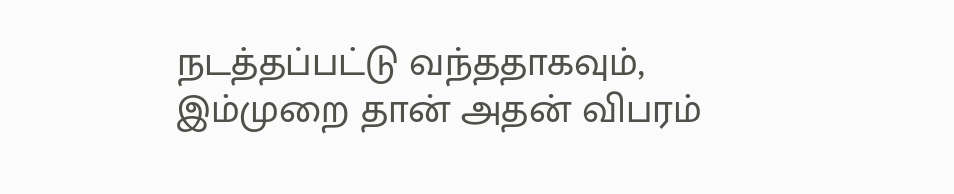நடத்தப்பட்டு வந்ததாகவும், இம்முறை தான் அதன் விபரம்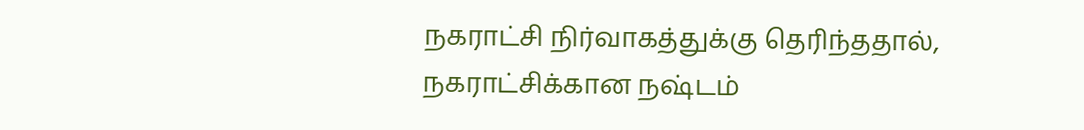நகராட்சி நிர்வாகத்துக்கு தெரிந்ததால், நகராட்சிக்கான நஷ்டம்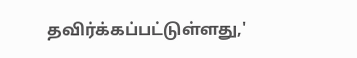தவிர்க்கப்பட்டுள்ளது,'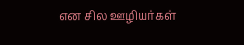என சில ஊழியர்கள்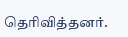தெரிவித்தனர்.